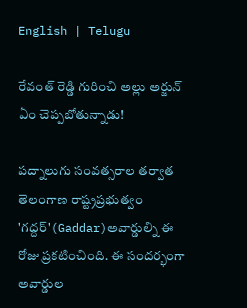English | Telugu

రేవంత్ రెడ్డి గురించి అల్లు అర్జున్ ఏం చెప్పబోతున్నాడు!

పద్నాలుగు సంవత్సరాల తర్వాత తెలంగాణ రాష్ట్రప్రభుత్వం 'గద్దర్'(Gaddar)అవార్డుల్ని ఈ రోజు ప్రకటించింది. ఈ సందర్భంగా అవార్డుల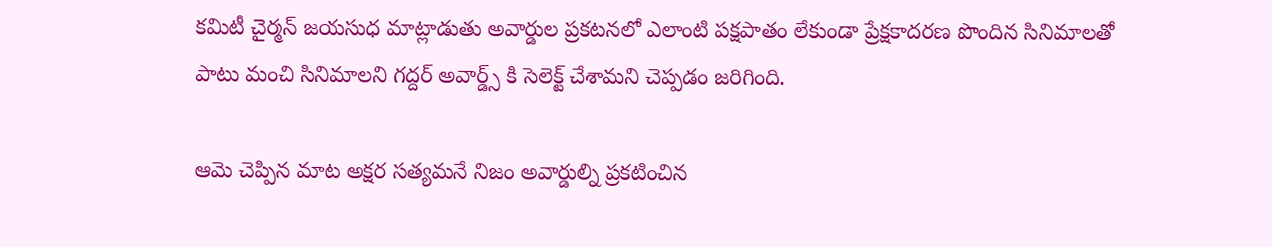కమిటీ చైర్మన్ జయసుధ మాట్లాడుతు అవార్డుల ప్రకటనలో ఎలాంటి పక్షపాతం లేకుండా ప్రేక్షకాదరణ పొందిన సినిమాలతో పాటు మంచి సినిమాలని గద్దర్ అవార్డ్స్ కి సెలెక్ట్ చేశామని చెప్పడం జరిగింది.

ఆమె చెప్పిన మాట అక్షర సత్యమనే నిజం అవార్డుల్ని ప్రకటించిన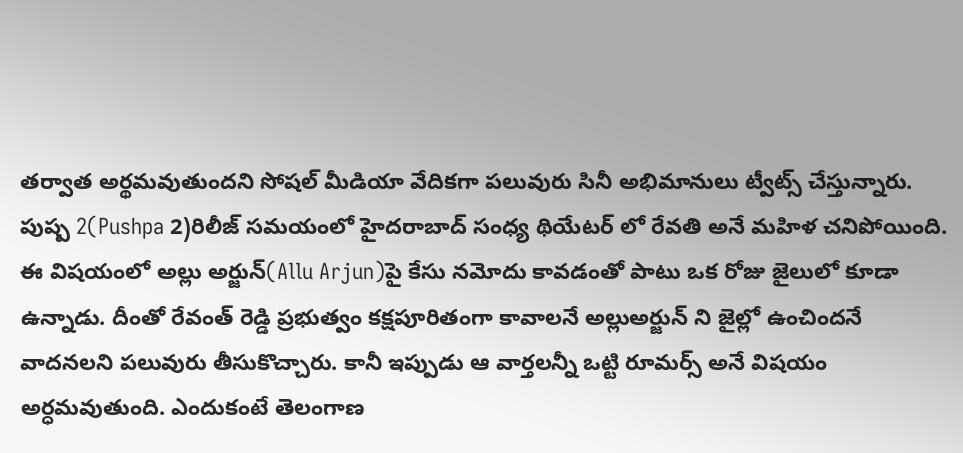తర్వాత అర్థమవుతుందని సోషల్ మీడియా వేదికగా పలువురు సినీ అభిమానులు ట్వీట్స్ చేస్తున్నారు. పుష్ప 2(Pushpa 2)రిలీజ్ సమయంలో హైదరాబాద్ సంధ్య థియేటర్ లో రేవతి అనే మహిళ చనిపోయింది. ఈ విషయంలో అల్లు అర్జున్(Allu Arjun)పై కేసు నమోదు కావడంతో పాటు ఒక రోజు జైలులో కూడా ఉన్నాడు. దీంతో రేవంత్ రెడ్డి ప్రభుత్వం కక్షపూరితంగా కావాలనే అల్లుఅర్జున్ ని జైల్లో ఉంచిందనే వాదనలని పలువురు తీసుకొచ్చారు. కానీ ఇప్పుడు ఆ వార్తలన్నీ ఒట్టి రూమర్స్ అనే విషయం అర్ధమవుతుంది. ఎందుకంటే తెలంగాణ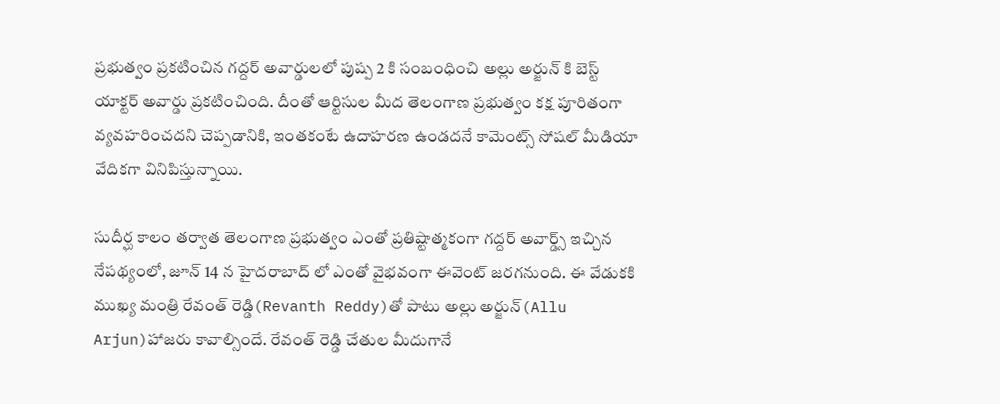ప్రభుత్వం ప్రకటించిన గద్దర్ అవార్డులలో పుష్ప 2 కి సంబంధించి అల్లు అర్జున్ కి బెస్ట్ యాక్టర్ అవార్డు ప్రకటించింది. దీంతో ఆర్టిసుల మీద తెలంగాణ ప్రభుత్వం కక్ష పూరితంగా వ్యవహరించదని చెప్పడానికి, ఇంతకంటే ఉదాహరణ ఉండదనే కామెంట్స్ సోషల్ మీడియా వేదికగా వినిపిస్తున్నాయి.

సుదీర్ఘ కాలం తర్వాత తెలంగాణ ప్రభుత్వం ఎంతో ప్రతిష్టాత్మకంగా గద్దర్ అవార్డ్స్ ఇచ్చిన నేపథ్యంలో, జూన్ 14 న హైదరాబాద్ లో ఎంతో వైభవంగా ఈవెంట్ జరగనుంది. ఈ వేడుకకి ముఖ్య మంత్రి రేవంత్ రెడ్డి(Revanth Reddy)తో పాటు అల్లు అర్జున్(Allu Arjun)హాజరు కావాల్సిందే. రేవంత్ రెడ్డి చేతుల మీదుగానే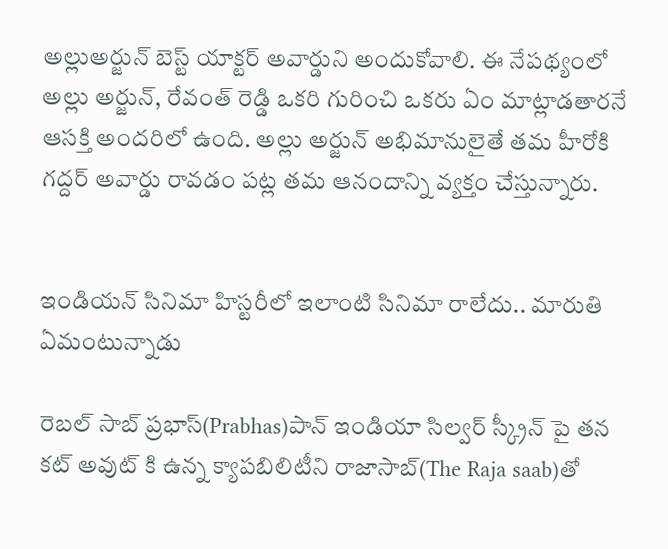అల్లుఅర్జున్ బెస్ట్ యాక్టర్ అవార్డుని అందుకోవాలి. ఈ నేపథ్యంలో అల్లు అర్జున్, రేవంత్ రెడ్డి ఒకరి గురించి ఒకరు ఏం మాట్లాడతారనే ఆసక్తి అందరిలో ఉంది. అల్లు అర్జున్ అభిమానులైతే తమ హీరోకి గద్దర్ అవార్డు రావడం పట్ల తమ ఆనందాన్ని వ్యక్తం చేస్తున్నారు.


ఇండియన్ సినిమా హిస్టరీలో ఇలాంటి సినిమా రాలేదు.. మారుతి ఏమంటున్నాడు

రెబల్ సాబ్ ప్రభాస్(Prabhas)పాన్ ఇండియా సిల్వర్ స్క్రీన్ పై తన కట్ అవుట్ కి ఉన్న క్యాపబిలిటీని రాజాసాబ్(The Raja saab)తో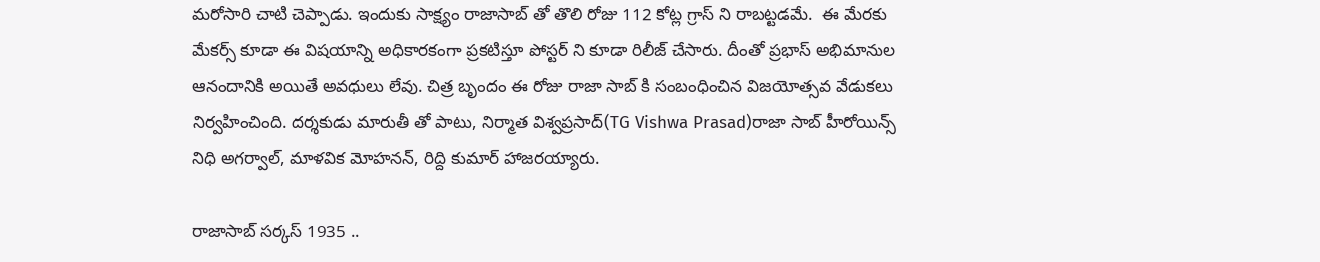మరోసారి చాటి చెప్పాడు. ఇందుకు సాక్ష్యం రాజాసాబ్ తో తొలి రోజు 112 కోట్ల గ్రాస్ ని రాబట్టడమే.  ఈ మేరకు  మేకర్స్ కూడా ఈ విషయాన్ని అధికారకంగా ప్రకటిస్తూ పోస్టర్ ని కూడా రిలీజ్ చేసారు. దీంతో ప్రభాస్ అభిమానుల ఆనందానికి అయితే అవధులు లేవు. చిత్ర బృందం ఈ రోజు రాజా సాబ్ కి సంబంధించిన విజయోత్సవ వేడుకలు నిర్వహించింది. దర్శకుడు మారుతీ తో పాటు, నిర్మాత విశ్వప్రసాద్(TG Vishwa Prasad)రాజా సాబ్ హీరోయిన్స్ నిధి అగర్వాల్, మాళవిక మోహనన్, రిద్ది కుమార్ హాజరయ్యారు.

రాజాసాబ్ సర్కస్ 1935 ..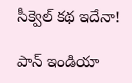సీక్వెల్ కథ ఇదేనా!

పాన్ ఇండియా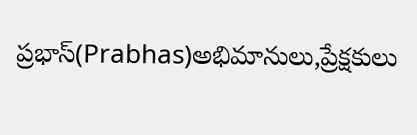ప్రభాస్(Prabhas)అభిమానులు,ప్రేక్షకులు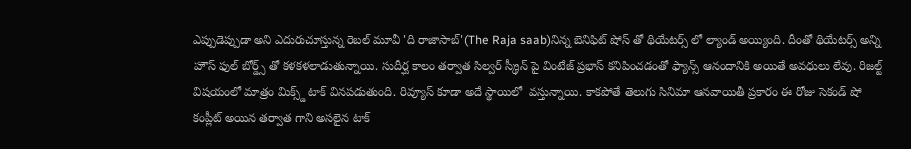ఎప్పుడెప్పుడా అని ఎదురుచూస్తున్న రెబల్ మూవీ 'ది రాజాసాబ్'(The Raja saab)నిన్న బెనిఫిట్ షోస్ తో థియేటర్స్ లో ల్యాండ్ అయ్యింది. దీంతో థియేటర్స్ అన్ని హౌస్ ఫుల్ బోర్డ్స్ తో కళకళలాడుతున్నాయి. సుదీర్ఘ కాలం తర్వాత సిల్వర్ స్క్రీన్ పై వింటేజ్ ప్రభాస్ కనిపించడంతో ఫ్యాన్స్ ఆనందానికి అయితే అవధులు లేవు. రిజల్ట్ విషయంలో మాత్రం మిక్స్డ్ టాక్ వినపడుతుంది. రివ్యూస్ కూడా అదే స్థాయిలో  వస్తున్నాయి. కాకపోతే తెలుగు సినిమా ఆనవాయితీ ప్రకారం ఈ రోజు సెకండ్ షో కంప్లీట్ అయిన తర్వాత గాని అసలైన టాక్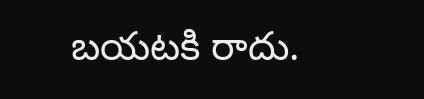బయటకి రాదు.